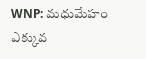WNP: మధుమేహం ఎక్కువ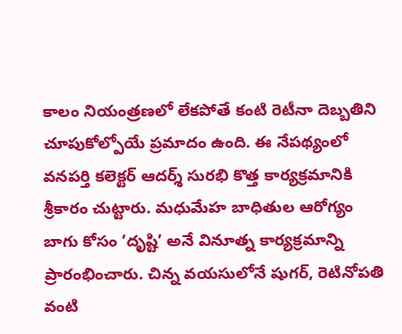కాలం నియంత్రణలో లేకపోతే కంటి రెటీనా దెబ్బతిని చూపుకోల్పోయే ప్రమాదం ఉంది. ఈ నేపథ్యంలో వనపర్తి కలెక్టర్ ఆదర్శ్ సురభి కొత్త కార్యక్రమానికి శ్రీకారం చుట్టారు. మధుమేహ బాధితుల ఆరోగ్యం బాగు కోసం ‘దృష్టి’ అనే వినూత్న కార్యక్రమాన్ని ప్రారంభించారు. చిన్న వయసులోనే షుగర్, రెటినోపతి వంటి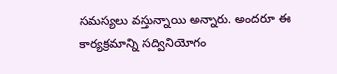సమస్యలు వస్తున్నాయి అన్నారు. అందరూ ఈ కార్యక్రమాన్ని సద్వినియోగం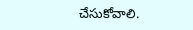చేసుకోవాలి.